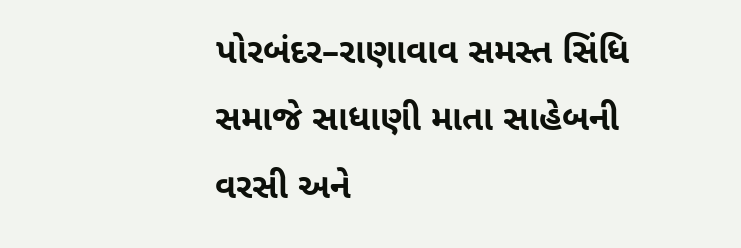પોરબંદર–રાણાવાવ સમસ્ત સિંધિ સમાજે સાધાણી માતા સાહેબની વરસી અને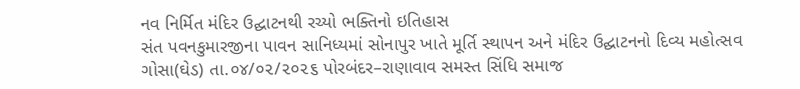નવ નિર્મિત મંદિર ઉદ્ઘાટનથી રચ્યો ભક્તિનો ઇતિહાસ
સંત પવનકુમારજીના પાવન સાનિધ્યમાં સોનાપુર ખાતે મૂર્તિ સ્થાપન અને મંદિર ઉદ્ઘાટનનો દિવ્ય મહોત્સવ ગોસા(ઘેડ) તા.૦૪/૦૨/૨૦૨૬ પોરબંદર–રાણાવાવ સમસ્ત સિંધિ સમાજ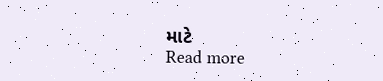માટે
Read more